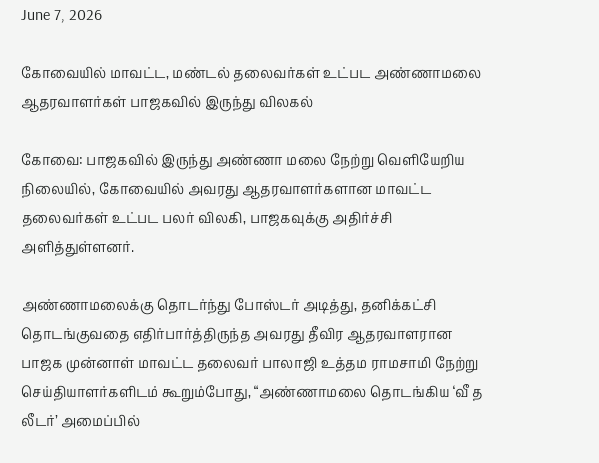June 7, 2026

கோவையில் மாவட்ட, மண்டல் தலைவர்கள் உட்பட அண்ணாமலை ஆதரவாளர்கள் பாஜகவில் இருந்து விலகல்

கோவை: பாஜகவில் இருந்து அண்ணா மலை நேற்று வெளியேறிய நிலையில், கோவையில் அவரது ஆதரவாளர்களான மாவட்ட தலைவர்கள் உட்பட பலர் விலகி, பாஜகவுக்கு அதிர்ச்சி அளித்துள்ளனர்.

அண்ணாமலைக்கு தொடர்ந்து போஸ்டர் அடித்து, தனிக்கட்சி தொடங்குவதை எதிர்பார்த்திருந்த அவரது தீவிர ஆதரவாளரான பாஜக முன்னாள் மாவட்ட தலைவர் பாலாஜி உத்தம ராமசாமி நேற்று செய்தியாளர்களிடம் கூறும்போது, “அண்ணாமலை தொடங்கிய ‘வீ த லீடர்’ அமைப்பில்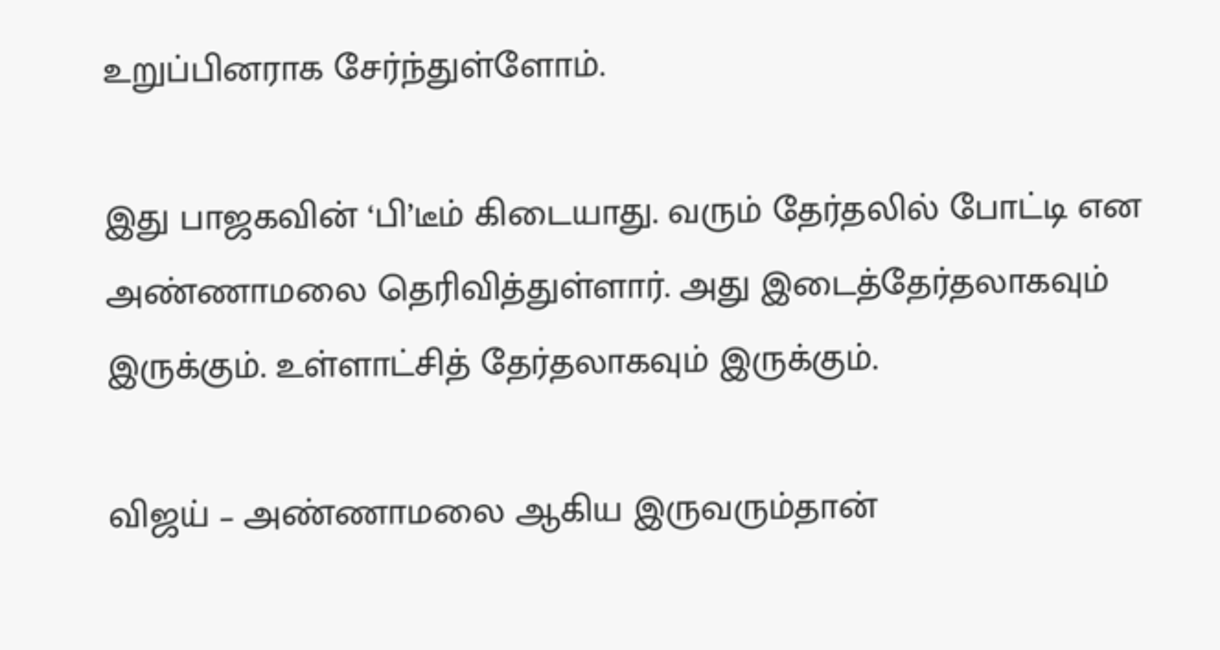உறுப்பினராக சேர்ந்துள்ளோம்.

இது பாஜகவின் ‘பி’டீம் கிடையாது. வரும் தேர்தலில் போட்டி என அண்ணாமலை தெரிவித்துள்ளார். அது இடைத்தேர்தலாகவும் இருக்கும். உள்ளாட்சித் தேர்தலாகவும் இருக்கும்.

விஜய் – அண்ணாமலை ஆகிய இருவரும்தான்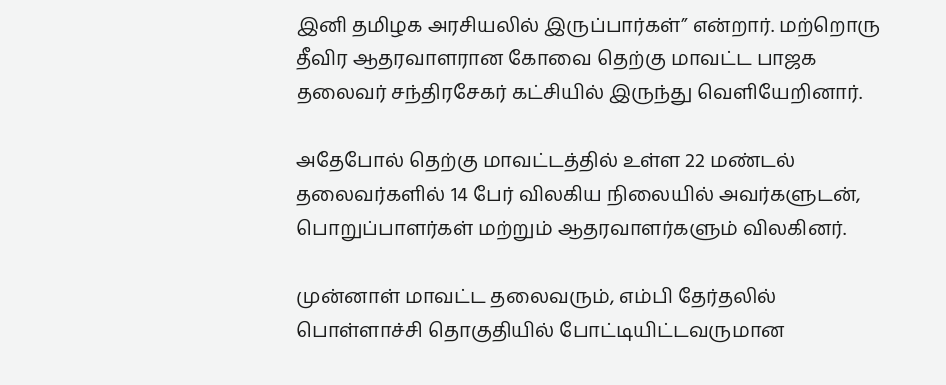இனி தமிழக அரசியலில் இருப்பார்கள்” என்றார். மற்றொரு தீவிர ஆதரவாளரான கோவை தெற்கு மாவட்ட பாஜக தலைவர் சந்திரசேகர் கட்சியில் இருந்து வெளியேறினார்.

அதேபோல் தெற்கு மாவட்டத்தில் உள்ள 22 மண்டல் தலைவர்களில் 14 பேர் விலகிய நிலையில் அவர்களுடன், பொறுப்பாளர்கள் மற்றும் ஆதரவாளர்களும் விலகினர்.

முன்னாள் மாவட்ட தலைவரும், எம்பி தேர்தலில் பொள்ளாச்சி தொகுதியில் போட்டியிட்டவருமான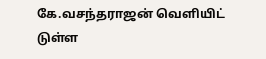கே.வசந்தராஜன் வெளியிட் டுள்ள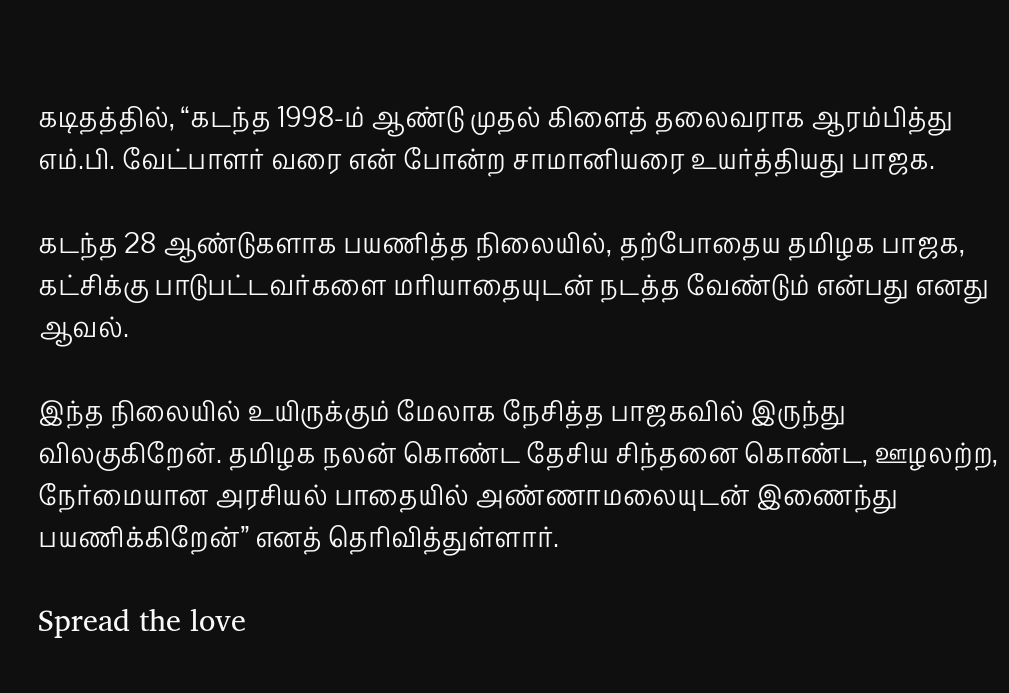கடிதத்தில், “கடந்த 1998-ம் ஆண்டு முதல் கிளைத் தலைவராக ஆரம்பித்து எம்.பி. வேட்பாளர் வரை என் போன்ற சாமானியரை உயர்த்தியது பாஜக.

கடந்த 28 ஆண்டுகளாக பயணித்த நிலையில், தற்போதைய தமிழக பாஜக, கட்சிக்கு பாடுபட்டவர்களை மரியாதையுடன் நடத்த வேண்டும் என்பது எனது ஆவல்.

இந்த நிலையில் உயிருக்கும் மேலாக நேசித்த பாஜகவில் இருந்து விலகுகிறேன். தமிழக நலன் கொண்ட தேசிய சிந்தனை கொண்ட, ஊழலற்ற, நேர்மையான அரசியல் பாதையில் அண்ணாமலையுடன் இணைந்து பயணிக்கிறேன்” எனத் தெரிவித்துள்ளார்.

Spread the love